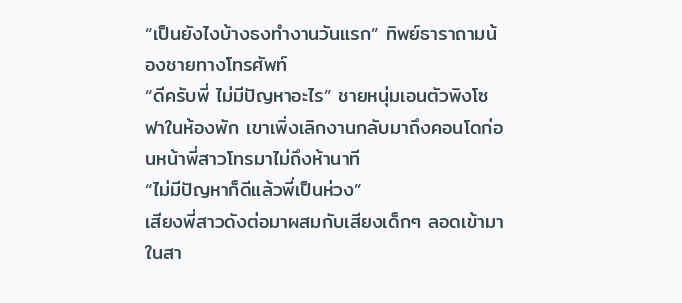“เป็นยังไงบ้างธงทำงานวันแรก” ทิพย์ธาราถามน้องชายทางโทรศัพท์
“ดีครับพี่ ไม่มีปัญหาอะไร” ชายหนุ่มเอนตัวพิงโซฟาในห้องพัก เขาเพิ่งเลิกงานกลับมาถึงคอนโดก่อนหน้าพี่สาวโทรมาไม่ถึงห้านาที
“ไม่มีปัญหาก็ดีแล้วพี่เป็นห่วง”
เสียงพี่สาวดังต่อมาผสมกับเสียงเด็กๆ ลอดเข้ามาในสา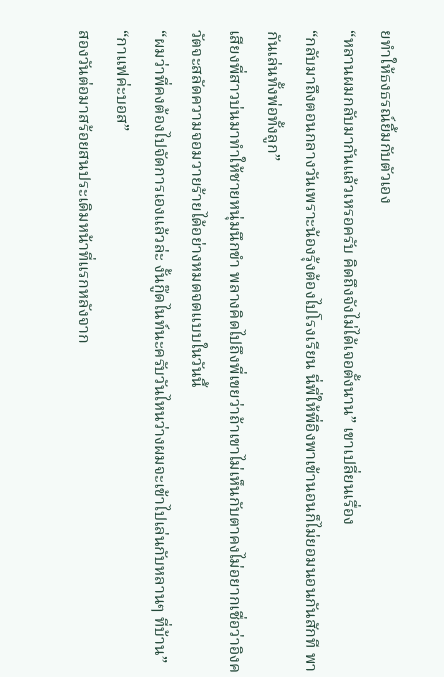ยทำให้ธงธรณ์ยิ้มกับตัวเอง
“หลานผมกลับมากันแล้วเหรอครับ คิดถึงจังไม่ได้เจอตั้งนาน” เขาเปลี่ยนเรื่อง
“กลับมาถึงตอนกลางวันเพราะน้องรุ้งต้องไปโรงเรียน นี่พี่ให้พี่อิงพาเข้านอนก็ไม่ยอมนอนกันสักที พากันเล่นทั้งพ่อทั้งลูก”
เสียงพี่สาวบ่นมาทำให้ชายหนุ่มนึกขำ พลางคิดไปถึงพี่เขยว่าถ้าเขาไม่เห็นกับตาคงไม่อยากเชื่อว่าอิงควัตจะสลัดความจอมวายร้ายได้อย่างหมดจดแบบในวันนี้
“ผมว่าพี่คงต้องไปจัดการเองแล้วล่ะ งั้นกู๊ดไนท์นะครับวันไหนว่างผมจะเข้าไปเล่นกับหลานๆ ที่บ้าน”
“กาแฟค่ะบอส”
สองวันต่อมาสร้อยสนประเดิมหน้าที่แรกหลังจาก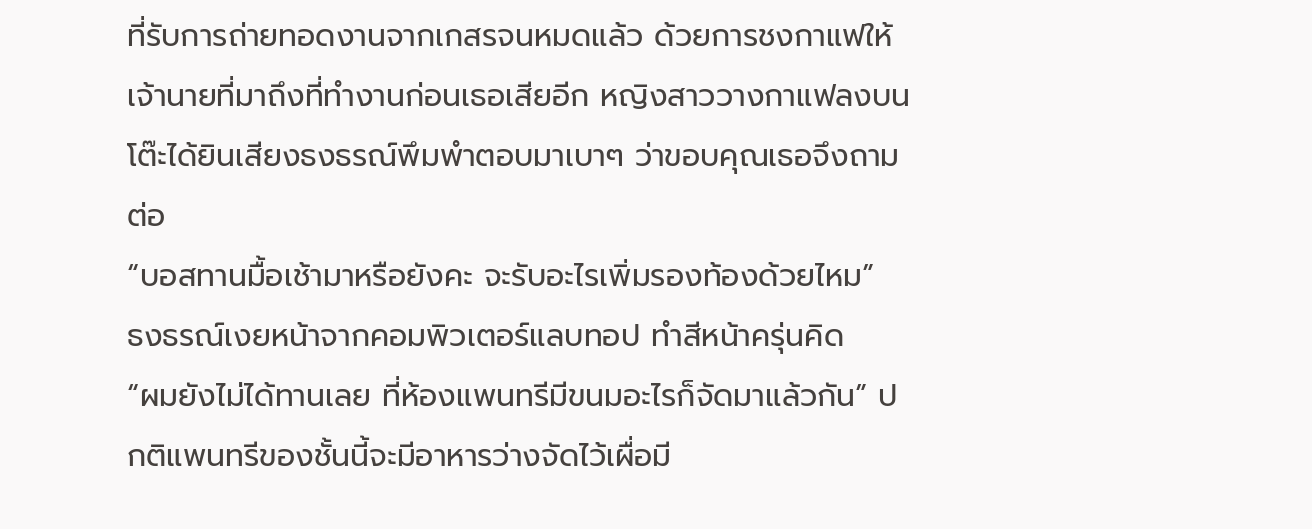ที่รับการถ่ายทอดงานจากเกสรจนหมดแล้ว ด้วยการชงกาแฟให้เจ้านายที่มาถึงที่ทำงานก่อนเธอเสียอีก หญิงสาววางกาแฟลงบนโต๊ะได้ยินเสียงธงธรณ์พึมพำตอบมาเบาๆ ว่าขอบคุณเธอจึงถามต่อ
“บอสทานมื้อเช้ามาหรือยังคะ จะรับอะไรเพิ่มรองท้องด้วยไหม”
ธงธรณ์เงยหน้าจากคอมพิวเตอร์แลบทอป ทำสีหน้าครุ่นคิด
“ผมยังไม่ได้ทานเลย ที่ห้องแพนทรีมีขนมอะไรก็จัดมาแล้วกัน” ปกติแพนทรีของชั้นนี้จะมีอาหารว่างจัดไว้เผื่อมี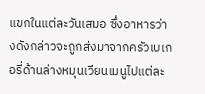แขกในแต่ละวันเสมอ ซึ่งอาหารว่างดังกล่าวจะถูกส่งมาจากครัวเบเกอรี่ด้านล่างหมุนเวียนเมนูไปแต่ละ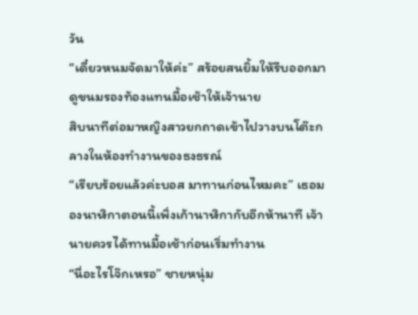วัน
“เดี๋ยวหนมจัดมาให้ค่ะ” สร้อยสนยิ้มให้รีบออกมาดูขนมรองท้องแทนมื้อเช้าให้เจ้านาย
สิบนาทีต่อมาหญิงสาวยกถาดเข้าไปวางบนโต๊ะกลางในห้องทำงานของธงธรณ์
“เรียบร้อยแล้วค่ะบอส มาทานก่อนไหมคะ” เธอมองนาฬิกาตอนนี้เพิ่งเก้านาฬิกากับอีกห้านาที เจ้านายควรได้ทานมื้อเช้าก่อนเริ่มทำงาน
“นี่อะไรโจ๊กเหรอ” ชายหนุ่ม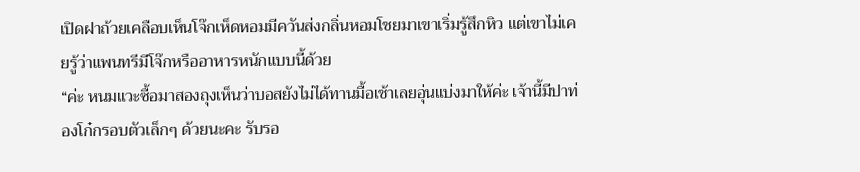เปิดฝาถ้วยเคลือบเห็นโจ๊กเห็ดหอมมีควันส่งกลิ่นหอมโชยมาเขาเริ่มรู้สึกหิว แต่เขาไม่เคยรู้ว่าแพนทรีมีโจ๊กหรืออาหารหนักแบบนี้ด้วย
“ค่ะ หนมแวะซื้อมาสองถุงเห็นว่าบอสยังไม่ได้ทานมื้อเช้าเลยอุ่นแบ่งมาให้ค่ะ เจ้านี้มีปาท่องโก๋กรอบตัวเล็กๆ ด้วยนะคะ รับรอ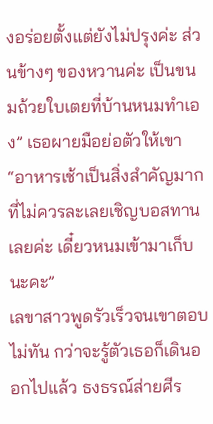งอร่อยตั้งแต่ยังไม่ปรุงค่ะ ส่วนข้างๆ ของหวานค่ะ เป็นขนมถ้วยใบเตยที่บ้านหนมทำเอง” เธอผายมือย่อตัวให้เขา
“อาหารเช้าเป็นสิ่งสำคัญมากที่ไม่ควรละเลยเชิญบอสทานเลยค่ะ เดี๋ยวหนมเข้ามาเก็บนะคะ”
เลขาสาวพูดรัวเร็วจนเขาตอบไม่ทัน กว่าจะรู้ตัวเธอก็เดินออกไปแล้ว ธงธรณ์ส่ายศีร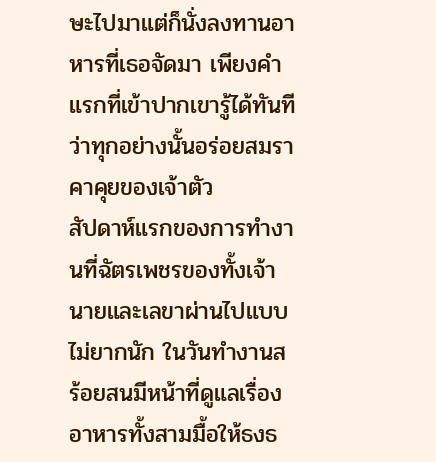ษะไปมาแต่ก็นั่งลงทานอาหารที่เธอจัดมา เพียงคำแรกที่เข้าปากเขารู้ได้ทันทีว่าทุกอย่างนั้นอร่อยสมราคาคุยของเจ้าตัว
สัปดาห์แรกของการทำงานที่ฉัตรเพชรของทั้งเจ้านายและเลขาผ่านไปแบบไม่ยากนัก ในวันทำงานสร้อยสนมีหน้าที่ดูแลเรื่องอาหารทั้งสามมื้อให้ธงธ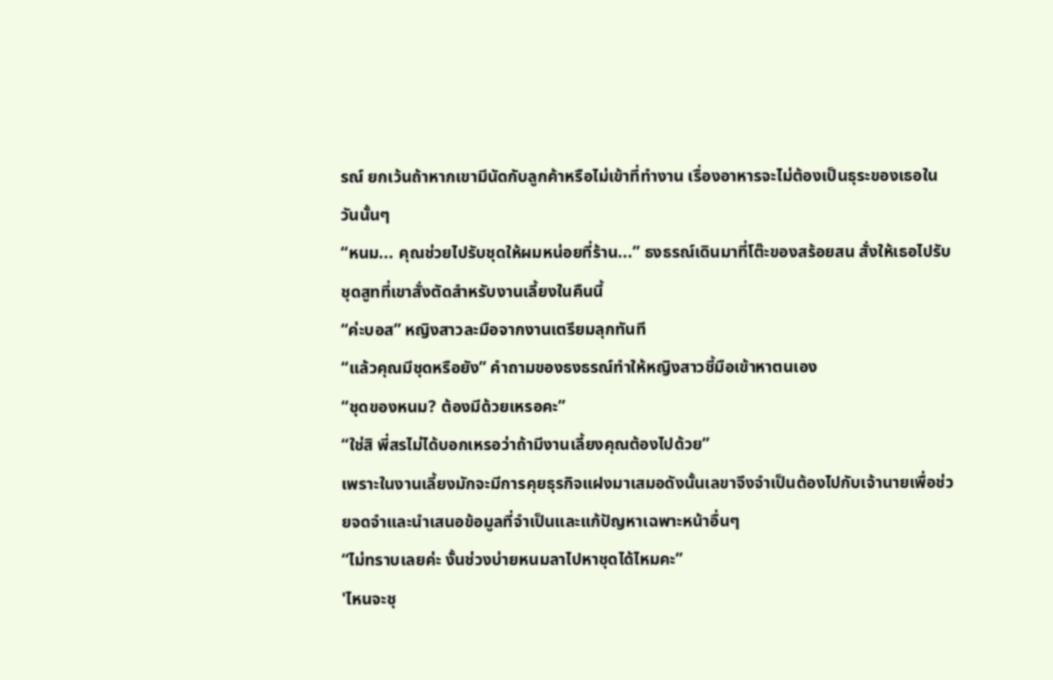รณ์ ยกเว้นถ้าหากเขามีนัดกับลูกค้าหรือไม่เข้าที่ทำงาน เรื่องอาหารจะไม่ต้องเป็นธุระของเธอในวันนั้นๆ
“หนม... คุณช่วยไปรับชุดให้ผมหน่อยที่ร้าน...” ธงธรณ์เดินมาที่โต๊ะของสร้อยสน สั่งให้เธอไปรับชุดสูทที่เขาสั่งตัดสำหรับงานเลี้ยงในคืนนี้
“ค่ะบอส” หญิงสาวละมือจากงานเตรียมลุกทันที
“แล้วคุณมีชุดหรือยัง” คำถามของธงธรณ์ทำให้หญิงสาวชี้มือเข้าหาตนเอง
“ชุดของหนม? ต้องมีด้วยเหรอคะ”
“ใช่สิ พี่สรไม่ได้บอกเหรอว่าถ้ามีงานเลี้ยงคุณต้องไปด้วย”
เพราะในงานเลี้ยงมักจะมีการคุยธุรกิจแฝงมาเสมอดังนั้นเลขาจึงจำเป็นต้องไปกับเจ้านายเพื่อช่วยจดจำและนำเสนอข้อมูลที่จำเป็นและแก้ปัญหาเฉพาะหน้าอื่นๆ
“ไม่ทราบเลยค่ะ งั้นช่วงบ่ายหนมลาไปหาชุดได้ไหมคะ”
'ไหนจะชุ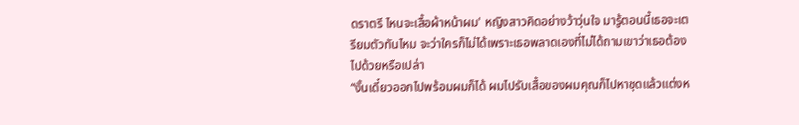ดราตรี ไหนจะเสื้อผ้าหน้าผม' หญิงสาวคิดอย่างว้าวุ่นใจ มารู้ตอนนี้เธอจะเตรียมตัวทันไหม จะว่าใครก็ไม่ได้เพราะเธอพลาดเองที่ไม่ได้ถามเขาว่าเธอต้องไปด้วยหรือเปล่า
“งั้นเดี๋ยวออกไปพร้อมผมก็ได้ ผมไปรับเสื้อของผมคุณก็ไปหาชุดแล้วแต่งห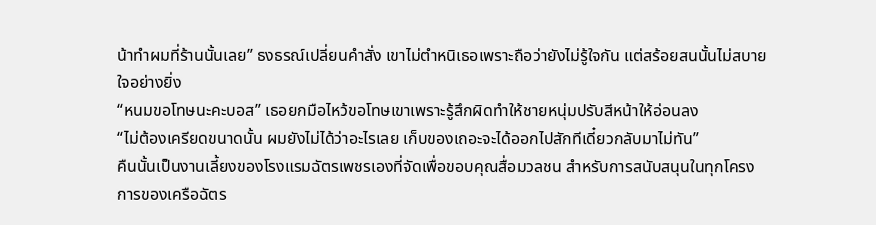น้าทำผมที่ร้านนั้นเลย” ธงธรณ์เปลี่ยนคำสั่ง เขาไม่ตำหนิเธอเพราะถือว่ายังไม่รู้ใจกัน แต่สร้อยสนนั้นไม่สบายใจอย่างยิ่ง
“หนมขอโทษนะคะบอส” เธอยกมือไหว้ขอโทษเขาเพราะรู้สึกผิดทำให้ชายหนุ่มปรับสีหน้าให้อ่อนลง
“ไม่ต้องเครียดขนาดนั้น ผมยังไม่ได้ว่าอะไรเลย เก็บของเถอะจะได้ออกไปสักทีเดี๋ยวกลับมาไม่ทัน”
คืนนั้นเป็นงานเลี้ยงของโรงแรมฉัตรเพชรเองที่จัดเพื่อขอบคุณสื่อมวลชน สำหรับการสนับสนุนในทุกโครงการของเครือฉัตร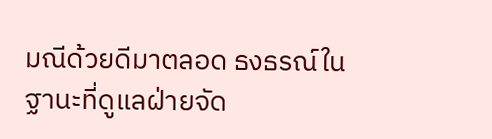มณีด้วยดีมาตลอด ธงธรณ์ในฐานะที่ดูแลฝ่ายจัด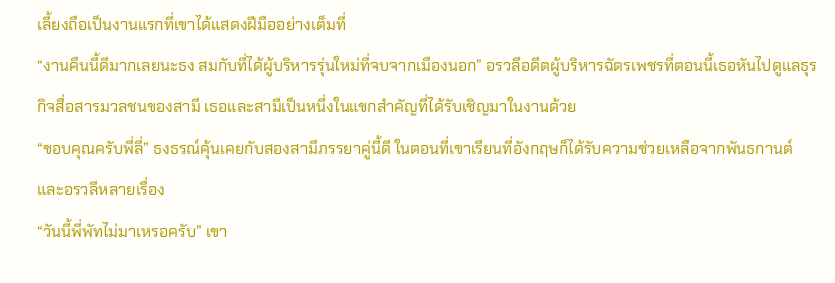เลี้ยงถือเป็นงานแรกที่เขาได้แสดงฝีมืออย่างเต็มที่
“งานคืนนี้ดีมากเลยนะธง สมกับที่ได้ผู้บริหารรุ่นใหม่ที่จบจากเมืองนอก” อรวลีอดีตผู้บริหารฉัตรเพชรที่ตอนนี้เธอหันไปดูแลธุรกิจสื่อสารมวลชนของสามี เธอและสามีเป็นหนึ่งในแขกสำคัญที่ได้รับเชิญมาในงานด้วย
“ขอบคุณครับพี่ลี่” ธงธรณ์คุ้นเคยกับสองสามีภรรยาคู่นี้ดี ในตอนที่เขาเรียนที่อังกฤษก็ได้รับความช่วยเหลือจากพันธกานต์และอรวลีหลายเรื่อง
“วันนี้พี่พัทไม่มาเหรอครับ” เขา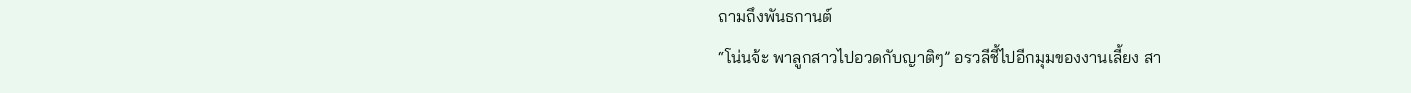ถามถึงพันธกานต์
“โน่นจ้ะ พาลูกสาวไปอวดกับญาติๆ” อรวลีชี้ไปอีกมุมของงานเลี้ยง สา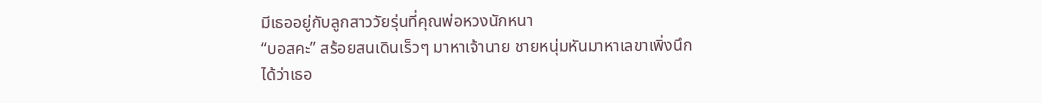มีเธออยู่กับลูกสาววัยรุ่นที่คุณพ่อหวงนักหนา
“บอสคะ” สร้อยสนเดินเร็วๆ มาหาเจ้านาย ชายหนุ่มหันมาหาเลขาเพิ่งนึกได้ว่าเธอ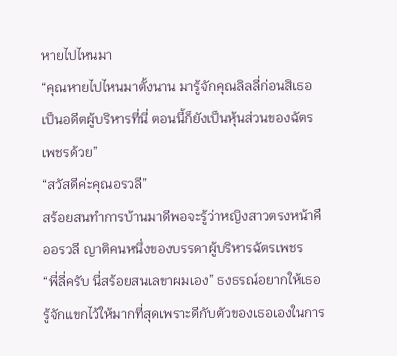หายไปไหนมา
“คุณหายไปไหนมาตั้งนาน มารู้จักคุณลิลลี่ก่อนสิเธอเป็นอดีตผู้บริหารที่นี่ ตอนนี้ก็ยังเป็นหุ้นส่วนของฉัตรเพชรด้วย”
“สวัสดีค่ะคุณอรวลี”
สร้อยสนทำการบ้านมาดีพอจะรู้ว่าหญิงสาวตรงหน้าคืออรวลี ญาติคนหนึ่งของบรรดาผู้บริหารฉัตรเพชร
“พี่ลี่ครับ นี่สร้อยสนเลขาผมเอง” ธงธรณ์อยากให้เธอรู้จักแขกไว้ให้มากที่สุดเพราะดีกับตัวของเธอเองในการ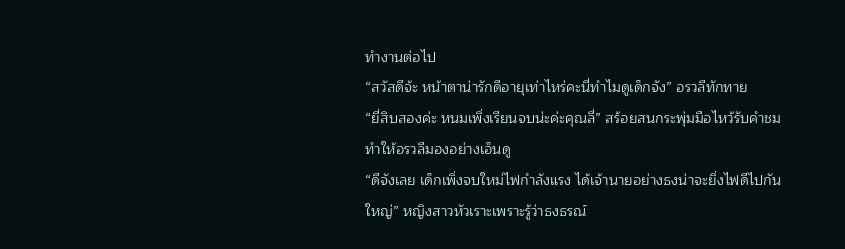ทำงานต่อไป
“สวัสดีจ้ะ หน้าตาน่ารักดีอายุเท่าไหร่คะนี่ทำไมดูเด็กจัง” อรวลีทักทาย
“ยี่สิบสองค่ะ หนมเพิ่งเรียนจบน่ะค่ะคุณลี่” สร้อยสนกระพุ่มมือไหว้รับคำชม ทำให้อรวลีมองอย่างเอ็นดู
“ดีจังเลย เด็กเพิ่งจบใหม่ไฟกำลังแรง ได้เจ้านายอย่างธงน่าจะยิ่งไฟดีไปกันใหญ่” หญิงสาวหัวเราะเพราะรู้ว่าธงธรณ์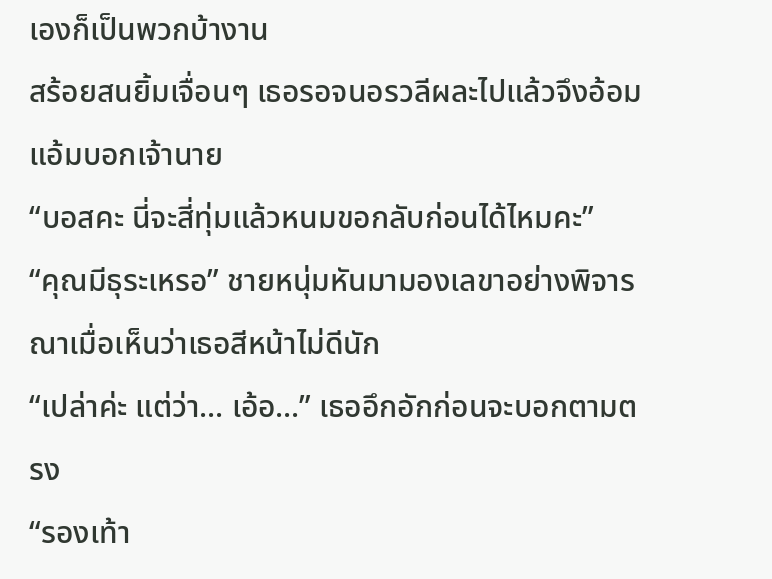เองก็เป็นพวกบ้างาน
สร้อยสนยิ้มเจื่อนๆ เธอรอจนอรวลีผละไปแล้วจึงอ้อมแอ้มบอกเจ้านาย
“บอสคะ นี่จะสี่ทุ่มแล้วหนมขอกลับก่อนได้ไหมคะ”
“คุณมีธุระเหรอ” ชายหนุ่มหันมามองเลขาอย่างพิจารณาเมื่อเห็นว่าเธอสีหน้าไม่ดีนัก
“เปล่าค่ะ แต่ว่า... เอ้อ...” เธออึกอักก่อนจะบอกตามตรง
“รองเท้า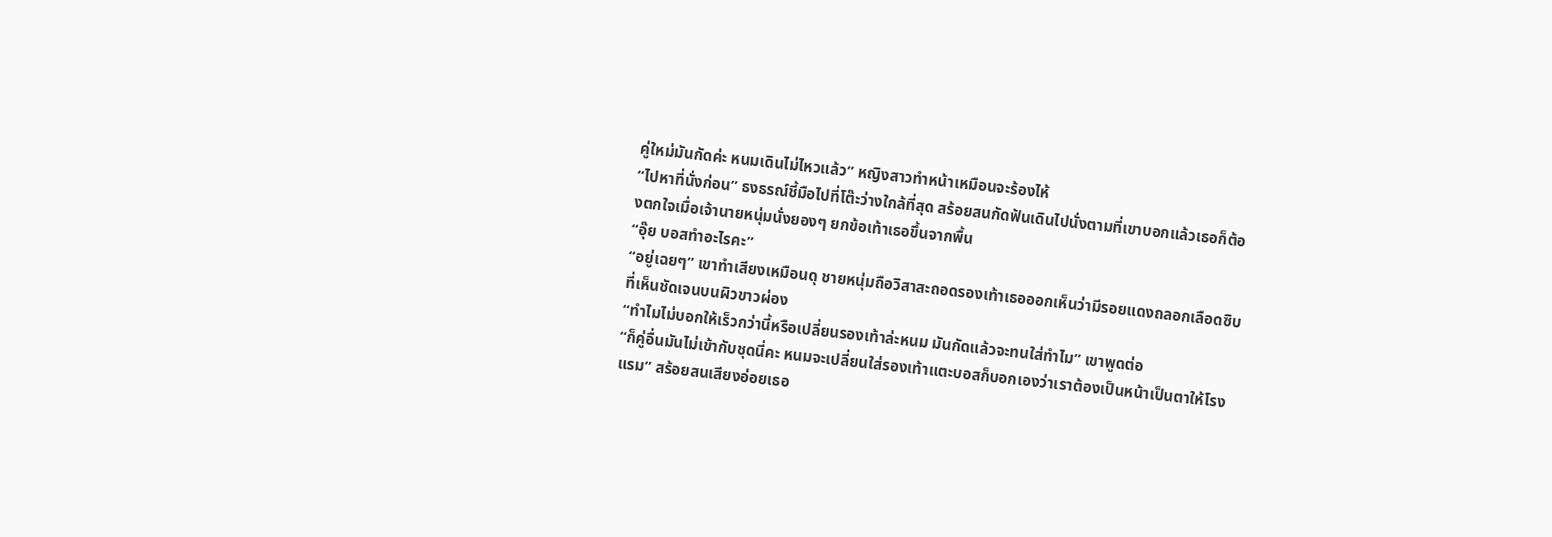คู่ใหม่มันกัดค่ะ หนมเดินไม่ไหวแล้ว” หญิงสาวทำหน้าเหมือนจะร้องไห้
“ไปหาที่นั่งก่อน” ธงธรณ์ชี้มือไปที่โต๊ะว่างใกล้ที่สุด สร้อยสนกัดฟันเดินไปนั่งตามที่เขาบอกแล้วเธอก็ต้องตกใจเมื่อเจ้านายหนุ่มนั่งยองๆ ยกข้อเท้าเธอขึ้นจากพื้น
“อุ๊ย บอสทำอะไรคะ”
“อยู่เฉยๆ” เขาทำเสียงเหมือนดุ ชายหนุ่มถือวิสาสะถอดรองเท้าเธอออกเห็นว่ามีรอยแดงถลอกเลือดซิบที่เห็นชัดเจนบนผิวขาวผ่อง
“ทำไมไม่บอกให้เร็วกว่านี้หรือเปลี่ยนรองเท้าล่ะหนม มันกัดแล้วจะทนใส่ทำไม” เขาพูดต่อ
“ก็คู่อื่นมันไม่เข้ากับชุดนี่คะ หนมจะเปลี่ยนใส่รองเท้าแตะบอสก็บอกเองว่าเราต้องเป็นหน้าเป็นตาให้โรงแรม” สร้อยสนเสียงอ่อยเธอ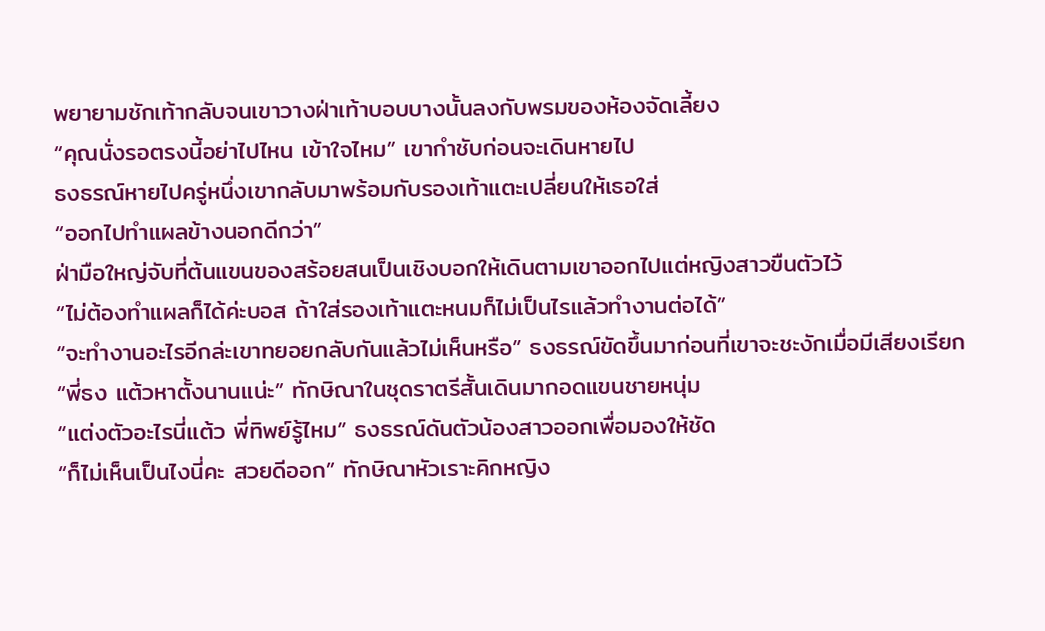พยายามชักเท้ากลับจนเขาวางฝ่าเท้าบอบบางนั้นลงกับพรมของห้องจัดเลี้ยง
“คุณนั่งรอตรงนี้อย่าไปไหน เข้าใจไหม” เขากำชับก่อนจะเดินหายไป
ธงธรณ์หายไปครู่หนึ่งเขากลับมาพร้อมกับรองเท้าแตะเปลี่ยนให้เธอใส่
“ออกไปทำแผลข้างนอกดีกว่า”
ฝ่ามือใหญ่จับที่ต้นแขนของสร้อยสนเป็นเชิงบอกให้เดินตามเขาออกไปแต่หญิงสาวขืนตัวไว้
“ไม่ต้องทำแผลก็ได้ค่ะบอส ถ้าใส่รองเท้าแตะหนมก็ไม่เป็นไรแล้วทำงานต่อได้”
“จะทำงานอะไรอีกล่ะเขาทยอยกลับกันแล้วไม่เห็นหรือ” ธงธรณ์ขัดขึ้นมาก่อนที่เขาจะชะงักเมื่อมีเสียงเรียก
“พี่ธง แต้วหาตั้งนานแน่ะ” ทักษิณาในชุดราตรีสั้นเดินมากอดแขนชายหนุ่ม
“แต่งตัวอะไรนี่แต้ว พี่ทิพย์รู้ไหม” ธงธรณ์ดันตัวน้องสาวออกเพื่อมองให้ชัด
“ก็ไม่เห็นเป็นไงนี่คะ สวยดีออก” ทักษิณาหัวเราะคิกหญิง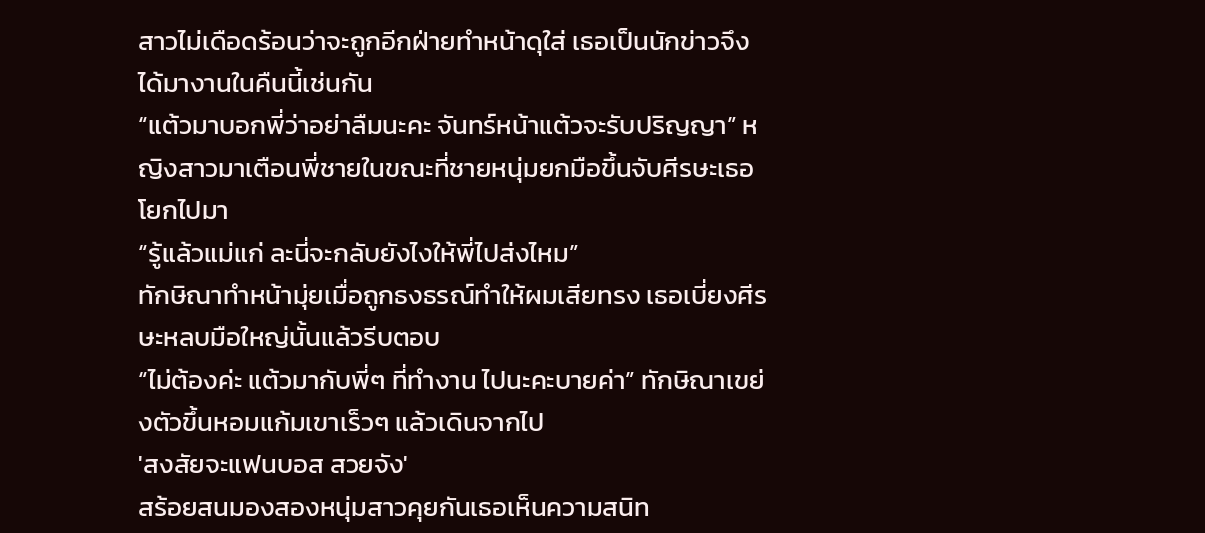สาวไม่เดือดร้อนว่าจะถูกอีกฝ่ายทำหน้าดุใส่ เธอเป็นนักข่าวจึงได้มางานในคืนนี้เช่นกัน
“แต้วมาบอกพี่ว่าอย่าลืมนะคะ จันทร์หน้าแต้วจะรับปริญญา” หญิงสาวมาเตือนพี่ชายในขณะที่ชายหนุ่มยกมือขึ้นจับศีรษะเธอโยกไปมา
“รู้แล้วแม่แก่ ละนี่จะกลับยังไงให้พี่ไปส่งไหม”
ทักษิณาทำหน้ามุ่ยเมื่อถูกธงธรณ์ทำให้ผมเสียทรง เธอเบี่ยงศีรษะหลบมือใหญ่นั้นแล้วรีบตอบ
“ไม่ต้องค่ะ แต้วมากับพี่ๆ ที่ทำงาน ไปนะคะบายค่า” ทักษิณาเขย่งตัวขึ้นหอมแก้มเขาเร็วๆ แล้วเดินจากไป
'สงสัยจะแฟนบอส สวยจัง'
สร้อยสนมองสองหนุ่มสาวคุยกันเธอเห็นความสนิท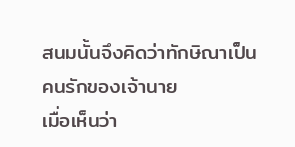สนมนั้นจึงคิดว่าทักษิณาเป็นคนรักของเจ้านาย
เมื่อเห็นว่า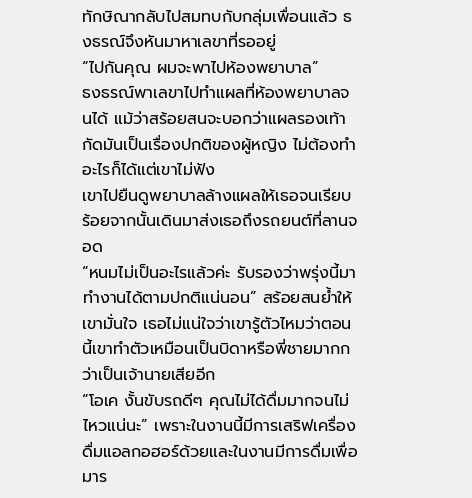ทักษิณากลับไปสมทบกับกลุ่มเพื่อนแล้ว ธงธรณ์จึงหันมาหาเลขาที่รออยู่
“ไปกันคุณ ผมจะพาไปห้องพยาบาล”
ธงธรณ์พาเลขาไปทำแผลที่ห้องพยาบาลจนได้ แม้ว่าสร้อยสนจะบอกว่าแผลรองเท้ากัดมันเป็นเรื่องปกติของผู้หญิง ไม่ต้องทำอะไรก็ได้แต่เขาไม่ฟัง
เขาไปยืนดูพยาบาลล้างแผลให้เธอจนเรียบร้อยจากนั้นเดินมาส่งเธอถึงรถยนต์ที่ลานจอด
“หนมไม่เป็นอะไรแล้วค่ะ รับรองว่าพรุ่งนี้มาทำงานได้ตามปกติแน่นอน” สร้อยสนย้ำให้เขามั่นใจ เธอไม่แน่ใจว่าเขารู้ตัวไหมว่าตอนนี้เขาทำตัวเหมือนเป็นบิดาหรือพี่ชายมากกว่าเป็นเจ้านายเสียอีก
“โอเค งั้นขับรถดีๆ คุณไม่ได้ดื่มมากจนไม่ไหวแน่นะ” เพราะในงานนี้มีการเสริฟเครื่องดื่มแอลกอฮอร์ด้วยและในงานมีการดื่มเพื่อมาร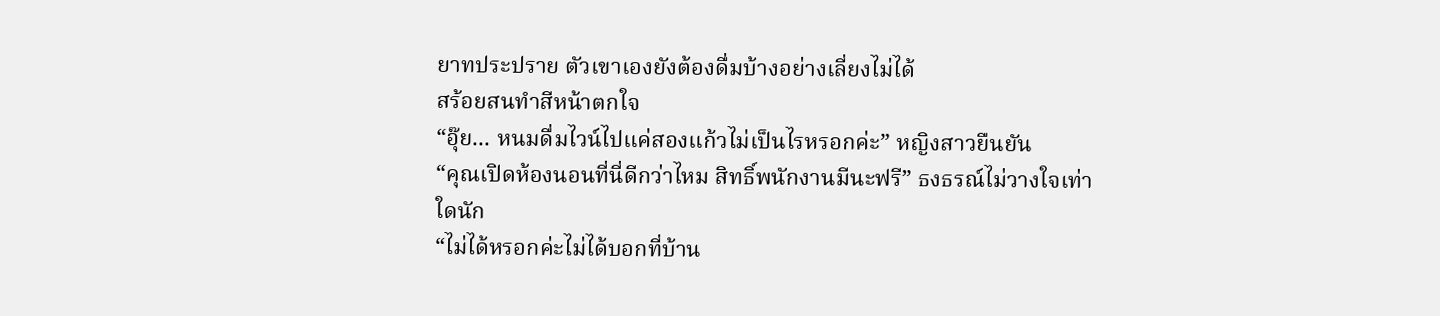ยาทประปราย ตัวเขาเองยังต้องดื่มบ้างอย่างเลี่ยงไม่ได้
สร้อยสนทำสีหน้าตกใจ
“อุ๊ย... หนมดื่มไวน์ไปแค่สองแก้วไม่เป็นไรหรอกค่ะ” หญิงสาวยืนยัน
“คุณเปิดห้องนอนที่นี่ดีกว่าไหม สิทธิ์พนักงานมีนะฟรี” ธงธรณ์ไม่วางใจเท่าใดนัก
“ไม่ได้หรอกค่ะไม่ได้บอกที่บ้าน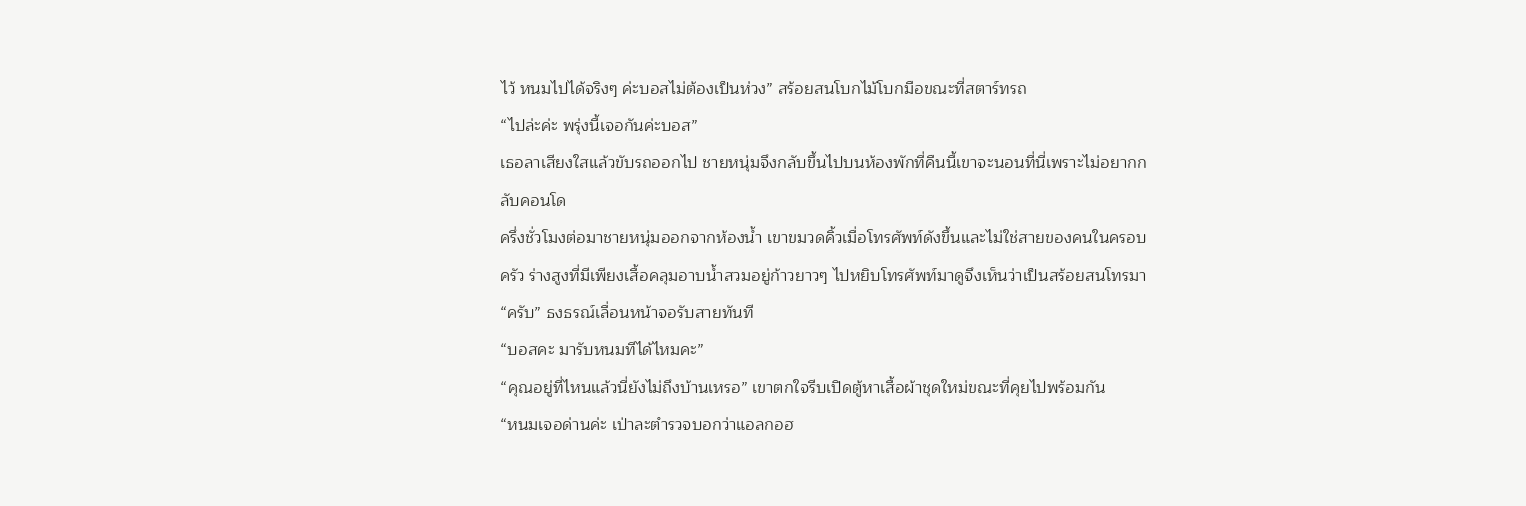ไว้ หนมไปได้จริงๆ ค่ะบอสไม่ต้องเป็นห่วง” สร้อยสนโบกไม้โบกมือขณะที่สตาร์ทรถ
“ไปล่ะค่ะ พรุ่งนี้เจอกันค่ะบอส”
เธอลาเสียงใสแล้วขับรถออกไป ชายหนุ่มจึงกลับขึ้นไปบนห้องพักที่คืนนี้เขาจะนอนที่นี่เพราะไม่อยากกลับคอนโด
ครึ่งชั่วโมงต่อมาชายหนุ่มออกจากห้องน้ำ เขาขมวดคิ้วเมื่อโทรศัพท์ดังขึ้นและไม่ใช่สายของคนในครอบครัว ร่างสูงที่มีเพียงเสื้อคลุมอาบน้ำสวมอยู่ก้าวยาวๆ ไปหยิบโทรศัพท์มาดูจึงเห็นว่าเป็นสร้อยสนโทรมา
“ครับ” ธงธรณ์เลื่อนหน้าจอรับสายทันที
“บอสคะ มารับหนมทีได้ไหมคะ”
“คุณอยู่ที่ไหนแล้วนี่ยังไม่ถึงบ้านเหรอ” เขาตกใจรีบเปิดตู้หาเสื้อผ้าชุดใหม่ขณะที่คุยไปพร้อมกัน
“หนมเจอด่านค่ะ เป่าละตำรวจบอกว่าแอลกอฮ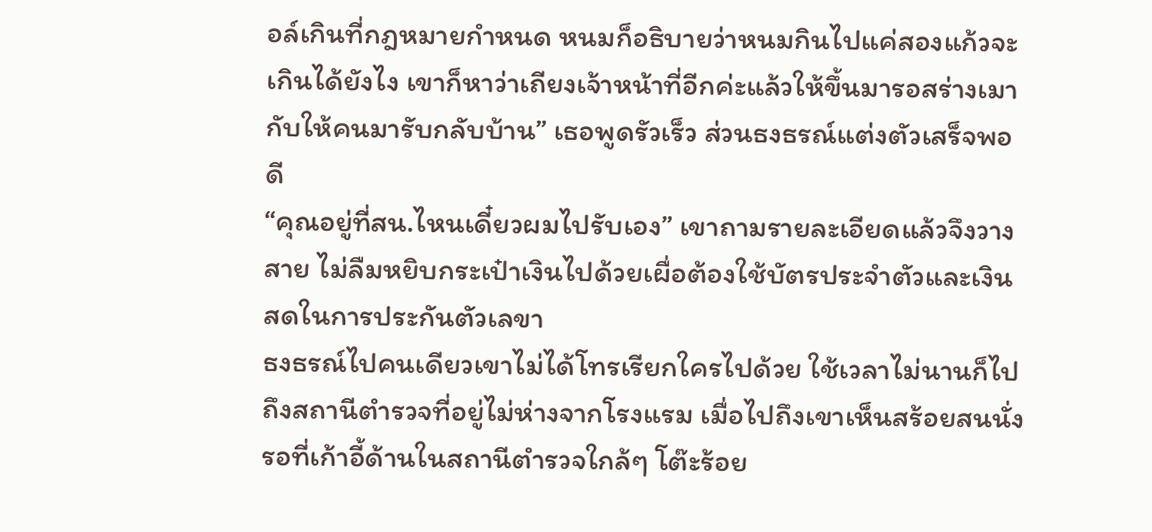อล์เกินที่กฎหมายกำหนด หนมก็อธิบายว่าหนมกินไปแค่สองแก้วจะเกินได้ยังไง เขาก็หาว่าเถียงเจ้าหน้าที่อีกค่ะแล้วให้ขึ้นมารอสร่างเมากับให้คนมารับกลับบ้าน” เธอพูดรัวเร็ว ส่วนธงธรณ์แต่งตัวเสร็จพอดี
“คุณอยู่ที่สน.ไหนเดี๋ยวผมไปรับเอง” เขาถามรายละเอียดแล้วจึงวางสาย ไม่ลืมหยิบกระเป๋าเงินไปด้วยเผื่อต้องใช้บัตรประจำตัวและเงินสดในการประกันตัวเลขา
ธงธรณ์ไปคนเดียวเขาไม่ได้โทรเรียกใครไปด้วย ใช้เวลาไม่นานก็ไปถึงสถานีตำรวจที่อยู่ไม่ห่างจากโรงแรม เมื่อไปถึงเขาเห็นสร้อยสนนั่งรอที่เก้าอี้ด้านในสถานีตำรวจใกล้ๆ โต๊ะร้อย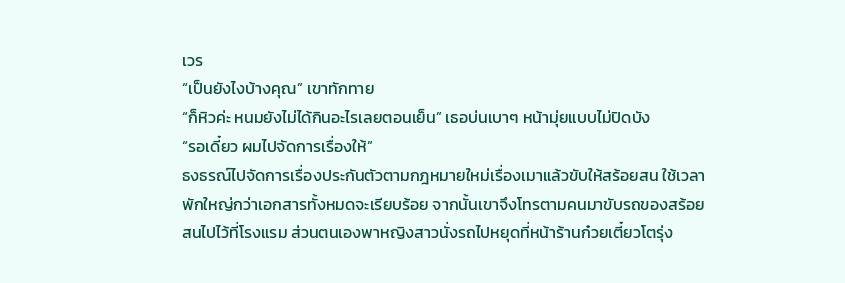เวร
“เป็นยังไงบ้างคุณ” เขาทักทาย
“ก็หิวค่ะ หนมยังไม่ได้กินอะไรเลยตอนเย็น” เธอบ่นเบาๆ หน้ามุ่ยแบบไม่ปิดบัง
“รอเดี๋ยว ผมไปจัดการเรื่องให้”
ธงธรณ์ไปจัดการเรื่องประกันตัวตามกฎหมายใหม่เรื่องเมาแล้วขับให้สร้อยสน ใช้เวลาพักใหญ่กว่าเอกสารทั้งหมดจะเรียบร้อย จากนั้นเขาจึงโทรตามคนมาขับรถของสร้อยสนไปไว้ที่โรงแรม ส่วนตนเองพาหญิงสาวนั่งรถไปหยุดที่หน้าร้านก๋วยเตี๋ยวโตรุ่ง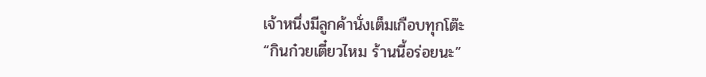เจ้าหนึ่งมีลูกค้านั่งเต็มเกือบทุกโต๊ะ
“กินก๋วยเตี๋ยวไหม ร้านนี้อร่อยนะ”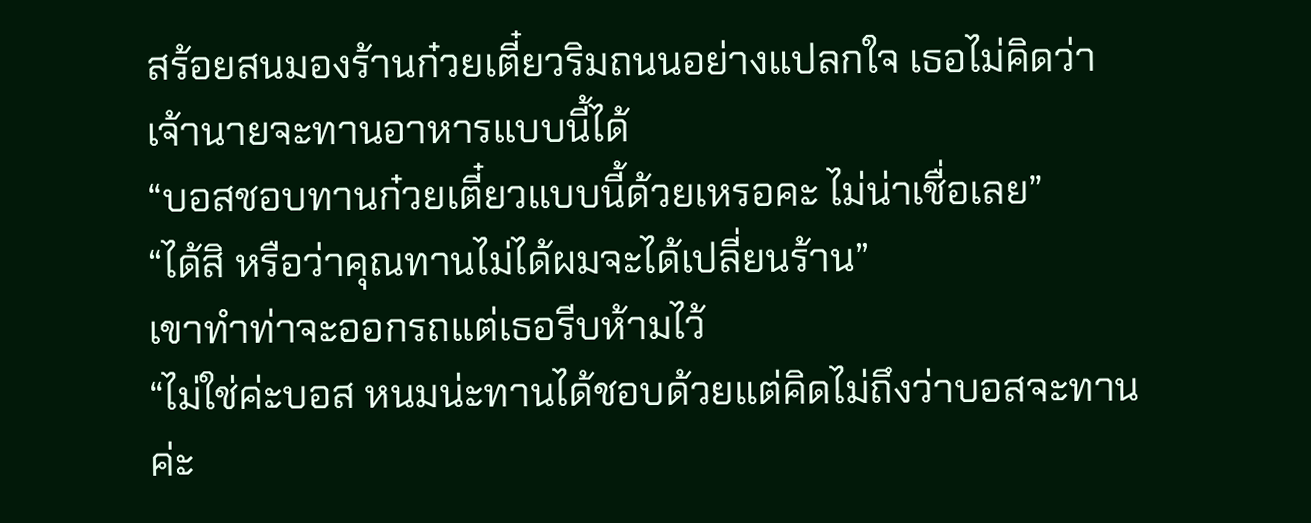สร้อยสนมองร้านก๋วยเตี๋ยวริมถนนอย่างแปลกใจ เธอไม่คิดว่าเจ้านายจะทานอาหารแบบนี้ได้
“บอสชอบทานก๋วยเตี๋ยวแบบนี้ด้วยเหรอคะ ไม่น่าเชื่อเลย”
“ได้สิ หรือว่าคุณทานไม่ได้ผมจะได้เปลี่ยนร้าน”
เขาทำท่าจะออกรถแต่เธอรีบห้ามไว้
“ไม่ใช่ค่ะบอส หนมน่ะทานได้ชอบด้วยแต่คิดไม่ถึงว่าบอสจะทานค่ะ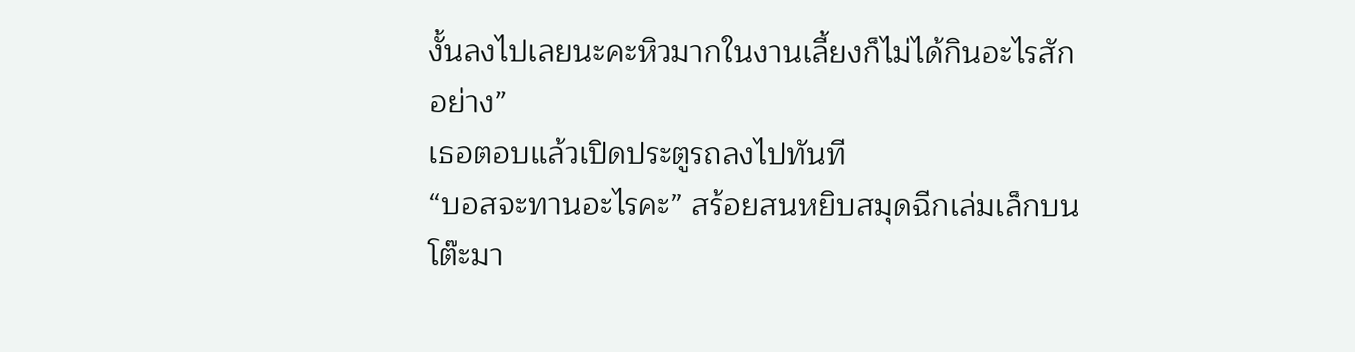งั้นลงไปเลยนะคะหิวมากในงานเลี้ยงก็ไม่ได้กินอะไรสักอย่าง”
เธอตอบแล้วเปิดประตูรถลงไปทันที
“บอสจะทานอะไรคะ” สร้อยสนหยิบสมุดฉีกเล่มเล็กบนโต๊ะมา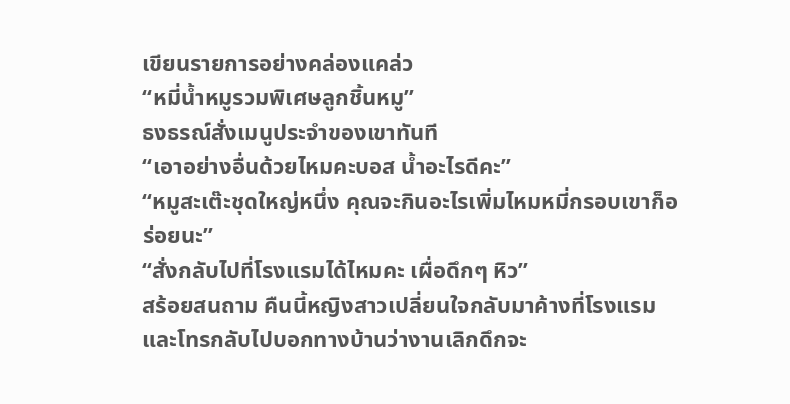เขียนรายการอย่างคล่องแคล่ว
“หมี่น้ำหมูรวมพิเศษลูกชิ้นหมู”
ธงธรณ์สั่งเมนูประจำของเขาทันที
“เอาอย่างอื่นด้วยไหมคะบอส น้ำอะไรดีคะ”
“หมูสะเต๊ะชุดใหญ่หนึ่ง คุณจะกินอะไรเพิ่มไหมหมี่กรอบเขาก็อร่อยนะ”
“สั่งกลับไปที่โรงแรมได้ไหมคะ เผื่อดึกๆ หิว”
สร้อยสนถาม คืนนี้หญิงสาวเปลี่ยนใจกลับมาค้างที่โรงแรมและโทรกลับไปบอกทางบ้านว่างานเลิกดึกจะ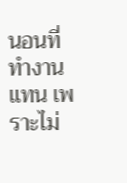นอนที่ทำงานแทน เพราะไม่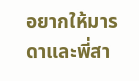อยากให้มารดาและพี่สา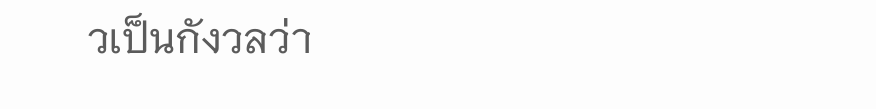วเป็นกังวลว่า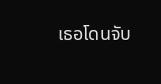เธอโดนจับ